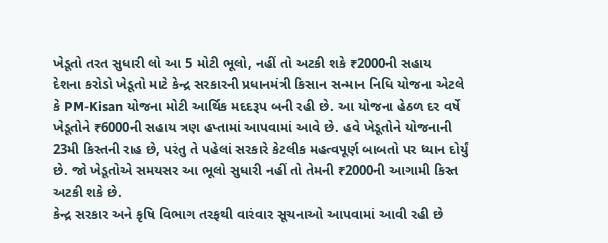ખેડૂતો તરત સુધારી લો આ 5 મોટી ભૂલો, નહીં તો અટકી શકે ₹2000ની સહાય
દેશના કરોડો ખેડૂતો માટે કેન્દ્ર સરકારની પ્રધાનમંત્રી કિસાન સન્માન નિધિ યોજના એટલે કે PM-Kisan યોજના મોટી આર્થિક મદદરૂપ બની રહી છે. આ યોજના હેઠળ દર વર્ષે ખેડૂતોને ₹6000ની સહાય ત્રણ હપ્તામાં આપવામાં આવે છે. હવે ખેડૂતોને યોજનાની 23મી કિસ્તની રાહ છે, પરંતુ તે પહેલાં સરકારે કેટલીક મહત્વપૂર્ણ બાબતો પર ધ્યાન દોર્યું છે. જો ખેડૂતોએ સમયસર આ ભૂલો સુધારી નહીં તો તેમની ₹2000ની આગામી કિસ્ત અટકી શકે છે.
કેન્દ્ર સરકાર અને કૃષિ વિભાગ તરફથી વારંવાર સૂચનાઓ આપવામાં આવી રહી છે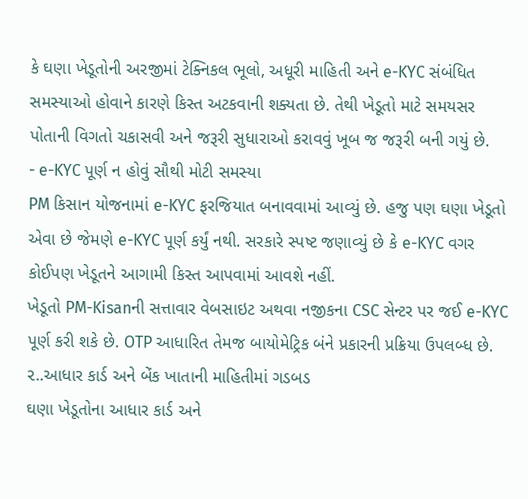કે ઘણા ખેડૂતોની અરજીમાં ટેક્નિકલ ભૂલો, અધૂરી માહિતી અને e-KYC સંબંધિત સમસ્યાઓ હોવાને કારણે કિસ્ત અટકવાની શક્યતા છે. તેથી ખેડૂતો માટે સમયસર પોતાની વિગતો ચકાસવી અને જરૂરી સુધારાઓ કરાવવું ખૂબ જ જરૂરી બની ગયું છે.
- e-KYC પૂર્ણ ન હોવું સૌથી મોટી સમસ્યા
PM કિસાન યોજનામાં e-KYC ફરજિયાત બનાવવામાં આવ્યું છે. હજુ પણ ઘણા ખેડૂતો એવા છે જેમણે e-KYC પૂર્ણ કર્યું નથી. સરકારે સ્પષ્ટ જણાવ્યું છે કે e-KYC વગર કોઈપણ ખેડૂતને આગામી કિસ્ત આપવામાં આવશે નહીં.
ખેડૂતો PM-Kisanની સત્તાવાર વેબસાઇટ અથવા નજીકના CSC સેન્ટર પર જઈ e-KYC પૂર્ણ કરી શકે છે. OTP આધારિત તેમજ બાયોમેટ્રિક બંને પ્રકારની પ્રક્રિયા ઉપલબ્ધ છે.
૨..આધાર કાર્ડ અને બેંક ખાતાની માહિતીમાં ગડબડ
ઘણા ખેડૂતોના આધાર કાર્ડ અને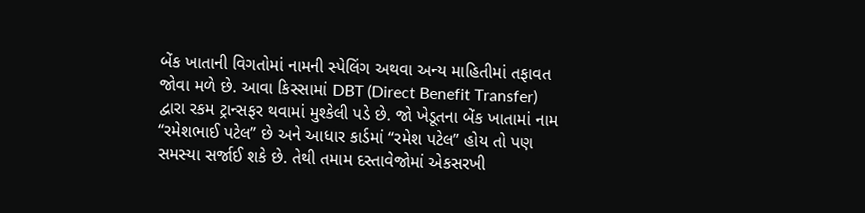બેંક ખાતાની વિગતોમાં નામની સ્પેલિંગ અથવા અન્ય માહિતીમાં તફાવત જોવા મળે છે. આવા કિસ્સામાં DBT (Direct Benefit Transfer) દ્વારા રકમ ટ્રાન્સફર થવામાં મુશ્કેલી પડે છે. જો ખેડૂતના બેંક ખાતામાં નામ “રમેશભાઈ પટેલ” છે અને આધાર કાર્ડમાં “રમેશ પટેલ” હોય તો પણ સમસ્યા સર્જાઈ શકે છે. તેથી તમામ દસ્તાવેજોમાં એકસરખી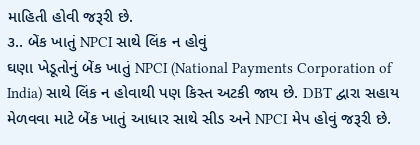માહિતી હોવી જરૂરી છે.
૩.. બેંક ખાતું NPCI સાથે લિંક ન હોવું
ઘણા ખેડૂતોનું બેંક ખાતું NPCI (National Payments Corporation of India) સાથે લિંક ન હોવાથી પણ કિસ્ત અટકી જાય છે. DBT દ્વારા સહાય મેળવવા માટે બેંક ખાતું આધાર સાથે સીડ અને NPCI મેપ હોવું જરૂરી છે.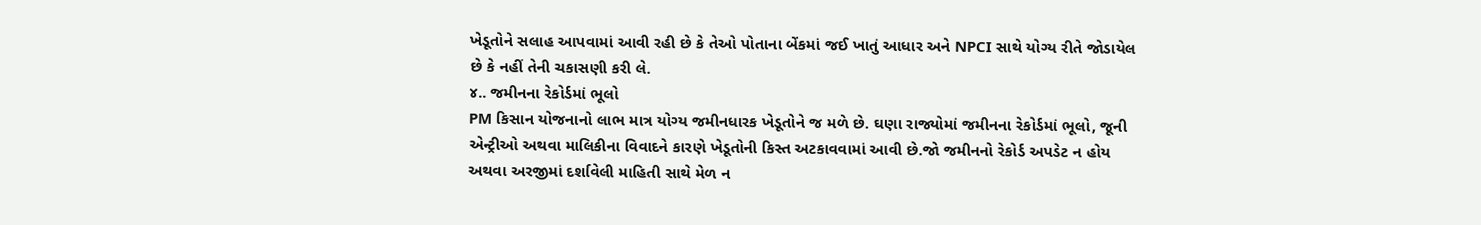ખેડૂતોને સલાહ આપવામાં આવી રહી છે કે તેઓ પોતાના બેંકમાં જઈ ખાતું આધાર અને NPCI સાથે યોગ્ય રીતે જોડાયેલ છે કે નહીં તેની ચકાસણી કરી લે.
૪.. જમીનના રેકોર્ડમાં ભૂલો
PM કિસાન યોજનાનો લાભ માત્ર યોગ્ય જમીનધારક ખેડૂતોને જ મળે છે. ઘણા રાજ્યોમાં જમીનના રેકોર્ડમાં ભૂલો, જૂની એન્ટ્રીઓ અથવા માલિકીના વિવાદને કારણે ખેડૂતોની કિસ્ત અટકાવવામાં આવી છે.જો જમીનનો રેકોર્ડ અપડેટ ન હોય અથવા અરજીમાં દર્શાવેલી માહિતી સાથે મેળ ન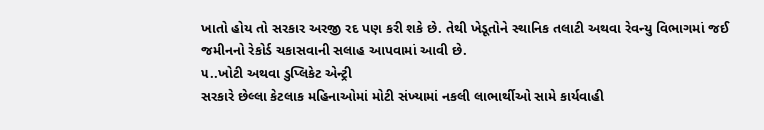ખાતો હોય તો સરકાર અરજી રદ પણ કરી શકે છે. તેથી ખેડૂતોને સ્થાનિક તલાટી અથવા રેવન્યુ વિભાગમાં જઈ જમીનનો રેકોર્ડ ચકાસવાની સલાહ આપવામાં આવી છે.
૫..ખોટી અથવા ડુપ્લિકેટ એન્ટ્રી
સરકારે છેલ્લા કેટલાક મહિનાઓમાં મોટી સંખ્યામાં નકલી લાભાર્થીઓ સામે કાર્યવાહી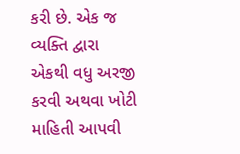કરી છે. એક જ વ્યક્તિ દ્વારા એકથી વધુ અરજી કરવી અથવા ખોટી માહિતી આપવી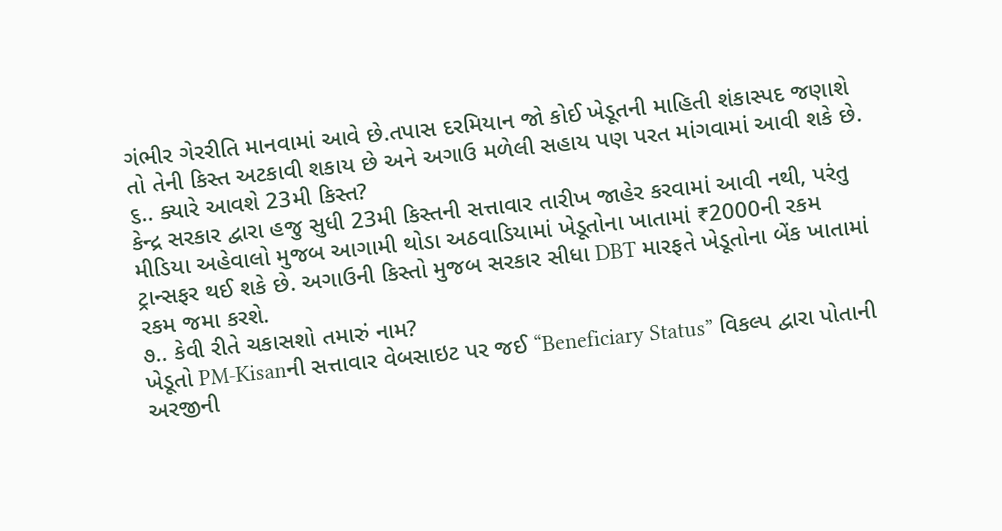ગંભીર ગેરરીતિ માનવામાં આવે છે.તપાસ દરમિયાન જો કોઈ ખેડૂતની માહિતી શંકાસ્પદ જણાશે તો તેની કિસ્ત અટકાવી શકાય છે અને અગાઉ મળેલી સહાય પણ પરત માંગવામાં આવી શકે છે.
૬.. ક્યારે આવશે 23મી કિસ્ત?
કેન્દ્ર સરકાર દ્વારા હજુ સુધી 23મી કિસ્તની સત્તાવાર તારીખ જાહેર કરવામાં આવી નથી, પરંતુ મીડિયા અહેવાલો મુજબ આગામી થોડા અઠવાડિયામાં ખેડૂતોના ખાતામાં ₹2000ની રકમ ટ્રાન્સફર થઈ શકે છે. અગાઉની કિસ્તો મુજબ સરકાર સીધા DBT મારફતે ખેડૂતોના બેંક ખાતામાં રકમ જમા કરશે.
૭.. કેવી રીતે ચકાસશો તમારું નામ?
ખેડૂતો PM-Kisanની સત્તાવાર વેબસાઇટ પર જઈ “Beneficiary Status” વિકલ્પ દ્વારા પોતાની અરજીની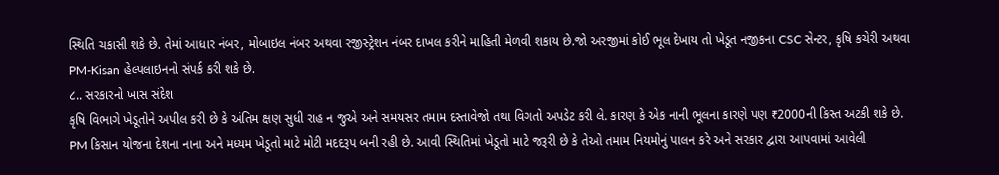સ્થિતિ ચકાસી શકે છે. તેમાં આધાર નંબર, મોબાઇલ નંબર અથવા રજીસ્ટ્રેશન નંબર દાખલ કરીને માહિતી મેળવી શકાય છે.જો અરજીમાં કોઈ ભૂલ દેખાય તો ખેડૂત નજીકના CSC સેન્ટર, કૃષિ કચેરી અથવા PM-Kisan હેલ્પલાઇનનો સંપર્ક કરી શકે છે.
૮.. સરકારનો ખાસ સંદેશ
કૃષિ વિભાગે ખેડૂતોને અપીલ કરી છે કે અંતિમ ક્ષણ સુધી રાહ ન જુએ અને સમયસર તમામ દસ્તાવેજો તથા વિગતો અપડેટ કરી લે. કારણ કે એક નાની ભૂલના કારણે પણ ₹2000ની કિસ્ત અટકી શકે છે. PM કિસાન યોજના દેશના નાના અને મધ્યમ ખેડૂતો માટે મોટી મદદરૂપ બની રહી છે. આવી સ્થિતિમાં ખેડૂતો માટે જરૂરી છે કે તેઓ તમામ નિયમોનું પાલન કરે અને સરકાર દ્વારા આપવામાં આવેલી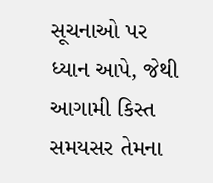સૂચનાઓ પર ધ્યાન આપે, જેથી આગામી કિસ્ત સમયસર તેમના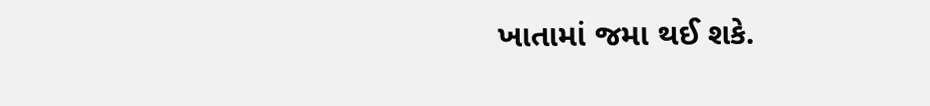ખાતામાં જમા થઈ શકે.